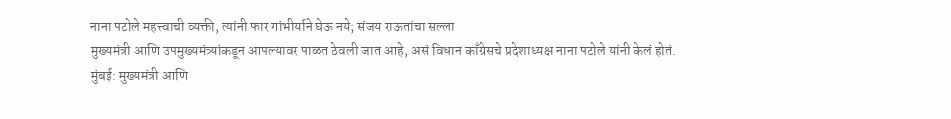नाना पटोले महत्त्वाची व्यक्ती, त्यांनी फार गांभीर्याने घेऊ नये; संजय राऊतांचा सल्ला
मुख्यमंत्री आणि उपमुख्यमंत्र्यांकडून आपल्यावर पाळत ठेवली जात आहे, असं विधान काँग्रेसचे प्रदेशाध्यक्ष नाना पटोले यांनी केलं होतं.
मुंबई: मुख्यमंत्री आणि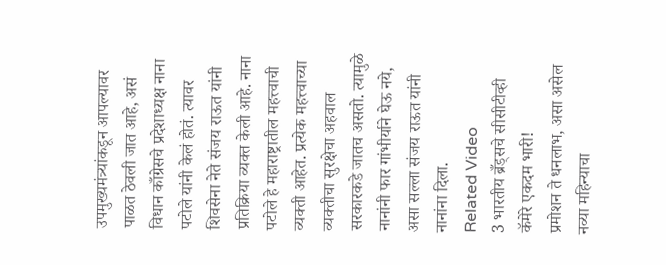उपमुख्यमंत्र्यांकडून आपल्यावर पाळत ठेवली जात आहे, असं विधान काँग्रेसचे प्रदेशाध्यक्ष नाना पटोले यांनी केलं होतं. त्यावर शिवसेना नेते संजय राऊत यांनी प्रतिक्रिया व्यक्त केली आहे. नाना पटोले हे महाराष्ट्रातील महत्त्वाची व्यक्ती आहेत. प्रत्येक महत्त्वाच्या व्यक्तीचा सुरक्षेचा अहवाल सरकारकडे जातच असतो. त्यामुळे नानांनी फार गांभीर्याने घेऊ नये, असा सल्ला संजय राऊत यांनी नानांना दिला.
Related Video
3 भारतीय ब्रँड्सचे सीसीटीव्ही कॅमेरे एकदम भारी!
प्रमोशन ते धनलाभ, असा असेल नव्या महिन्याचा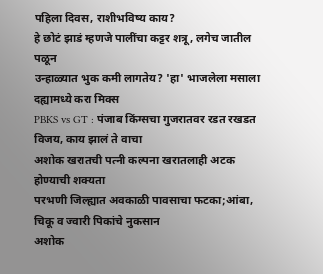पहिला दिवस, राशीभविष्य काय?
हे छोटं झाडं म्हणजे पालींचा कट्टर शत्रू, लगेच जातील पळून
उन्हाळ्यात भुक कमी लागतेय? 'हा' भाजलेला मसाला दह्यामध्ये करा मिक्स
PBKS vs GT : पंजाब किंग्सचा गुजरातवर रडत रखडत विजय, काय झालं ते वाचा
अशोक खरातची पत्नी कल्पना खरातलाही अटक होण्याची शक्यता
परभणी जिल्ह्यात अवकाळी पावसाचा फटका;आंबा, चिकू व ज्वारी पिकांचे नुकसान
अशोक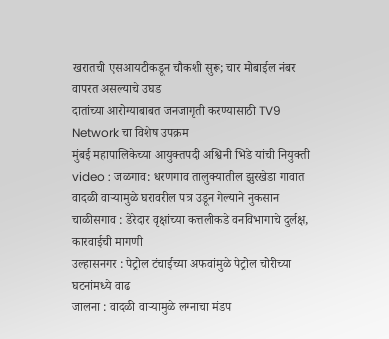खरातची एसआयटीकडून चौकशी सुरू; चार मोबाईल नंबर वापरत असल्याचे उघड
दातांच्या आरोग्याबाबत जनजागृती करण्यासाठी TV9 Network चा विशेष उपक्रम
मुंबई महापालिकेच्या आयुक्तपदी अश्विनी भिडे यांची नियुक्ती
video : जळगाव: धरणगाव तालुक्यातील झुरखेडा गावात वादळी वाऱ्यामुळे घरावरील पत्र उडून गेल्याने नुकसान
चाळीसगाव : डेरेदार वृक्षांच्या कत्तलीकडे वनविभागाचे दुर्लक्ष, कारवाईची मागणी
उल्हासनगर : पेट्रोल टंचाईच्या अफवांमुळे पेट्रोल चोरीच्या घटनांमध्ये वाढ
जालना : वादळी वाऱ्यामुळे लग्नाचा मंडप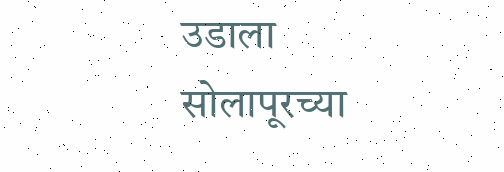उडाला
सोलापूरच्या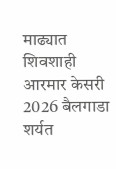माढ्यात शिवशाही आरमार केसरी 2026 बैलगाडा शर्यत